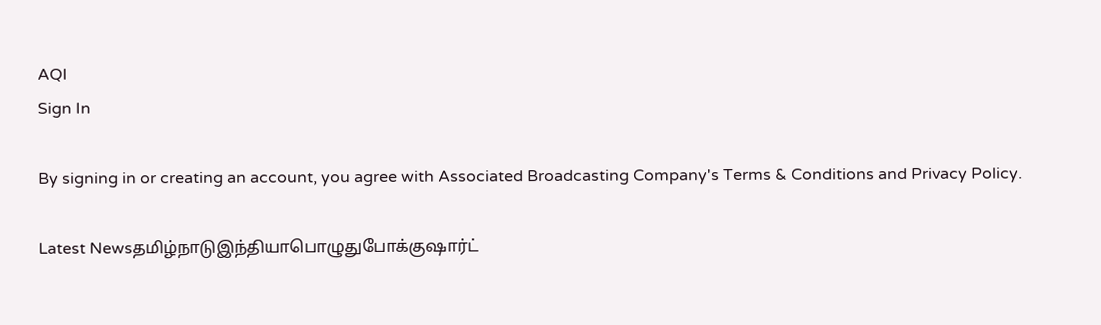AQI
Sign In

By signing in or creating an account, you agree with Associated Broadcasting Company's Terms & Conditions and Privacy Policy.

Latest Newsதமிழ்நாடுஇந்தியாபொழுதுபோக்குஷார்ட்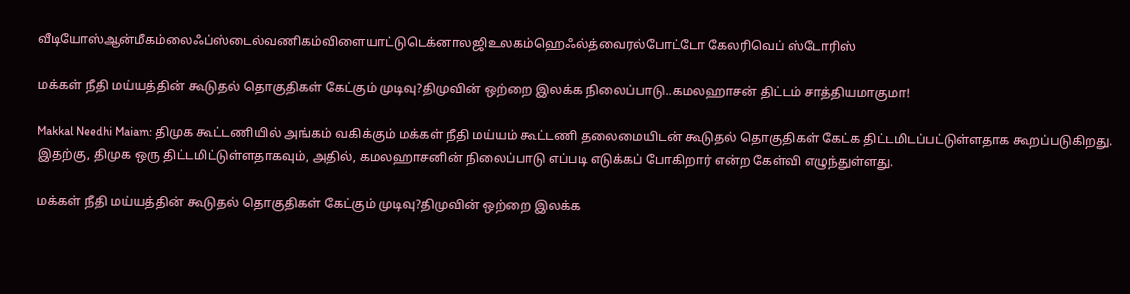வீடியோஸ்ஆன்மீகம்லைஃப்ஸ்டைல்வணிகம்விளையாட்டுடெக்னாலஜிஉலகம்ஹெஃல்த்வைரல்போட்டோ கேலரிவெப் ஸ்டோரிஸ்

மக்கள் நீதி மய்யத்தின் கூடுதல் தொகுதிகள் கேட்கும் முடிவு?திமுவின் ஒற்றை இலக்க நிலைப்பாடு..கமலஹாசன் திட்டம் சாத்தியமாகுமா!

Makkal Needhi Maiam: திமுக கூட்டணியில் அங்கம் வகிக்கும் மக்கள் நீதி மய்யம் கூட்டணி தலைமையிடன் கூடுதல் தொகுதிகள் கேட்க திட்டமிடப்பட்டுள்ளதாக கூறப்படுகிறது. இதற்கு, திமுக ஒரு திட்டமிட்டுள்ளதாகவும், அதில், கமலஹாசனின் நிலைப்பாடு எப்படி எடுக்கப் போகிறார் என்ற கேள்வி எழுந்துள்ளது.

மக்கள் நீதி மய்யத்தின் கூடுதல் தொகுதிகள் கேட்கும் முடிவு?திமுவின் ஒற்றை இலக்க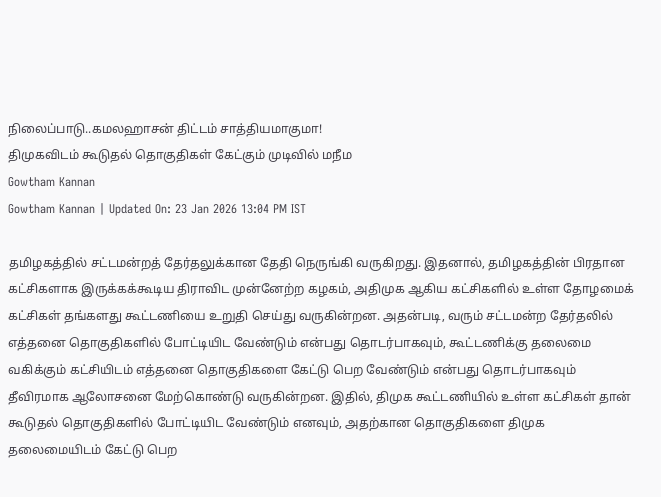நிலைப்பாடு..கமலஹாசன் திட்டம் சாத்தியமாகுமா!
திமுகவிடம் கூடுதல் தொகுதிகள் கேட்கும் முடிவில் மநீம
Gowtham Kannan
Gowtham Kannan | Updated On: 23 Jan 2026 13:04 PM IST

தமிழகத்தில் சட்டமன்றத் தேர்தலுக்கான தேதி நெருங்கி வருகிறது. இதனால், தமிழகத்தின் பிரதான கட்சிகளாக இருக்கக்கூடிய திராவிட முன்னேற்ற கழகம், அதிமுக ஆகிய கட்சிகளில் உள்ள தோழமைக் கட்சிகள் தங்களது கூட்டணியை உறுதி செய்து வருகின்றன. அதன்படி, வரும் சட்டமன்ற தேர்தலில் எத்தனை தொகுதிகளில் போட்டியிட வேண்டும் என்பது தொடர்பாகவும், கூட்டணிக்கு தலைமை வகிக்கும் கட்சியிடம் எத்தனை தொகுதிகளை கேட்டு பெற வேண்டும் என்பது தொடர்பாகவும் தீவிரமாக ஆலோசனை மேற்கொண்டு வருகின்றன. இதில், திமுக கூட்டணியில் உள்ள கட்சிகள் தான் கூடுதல் தொகுதிகளில் போட்டியிட வேண்டும் எனவும், அதற்கான தொகுதிகளை திமுக தலைமையிடம் கேட்டு பெற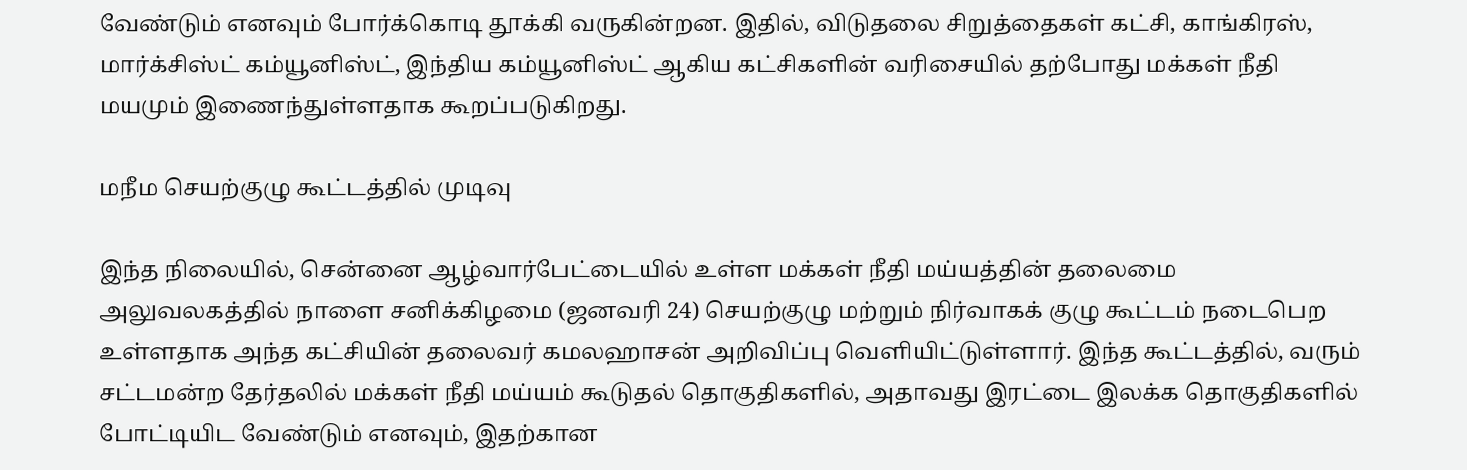வேண்டும் எனவும் போர்க்கொடி தூக்கி வருகின்றன. இதில், விடுதலை சிறுத்தைகள் கட்சி, காங்கிரஸ், மார்க்சிஸ்ட் கம்யூனிஸ்ட், இந்திய கம்யூனிஸ்ட் ஆகிய கட்சிகளின் வரிசையில் தற்போது மக்கள் நீதி மயமும் இணைந்துள்ளதாக கூறப்படுகிறது.

மநீம செயற்குழு கூட்டத்தில் முடிவு

இந்த நிலையில், சென்னை ஆழ்வார்பேட்டையில் உள்ள மக்கள் நீதி மய்யத்தின் தலைமை அலுவலகத்தில் நாளை சனிக்கிழமை (ஜனவரி 24) செயற்குழு மற்றும் நிர்வாகக் குழு கூட்டம் நடைபெற உள்ளதாக அந்த கட்சியின் தலைவர் கமலஹாசன் அறிவிப்பு வெளியிட்டுள்ளார். இந்த கூட்டத்தில், வரும் சட்டமன்ற தேர்தலில் மக்கள் நீதி மய்யம் கூடுதல் தொகுதிகளில், அதாவது இரட்டை இலக்க தொகுதிகளில் போட்டியிட வேண்டும் எனவும், இதற்கான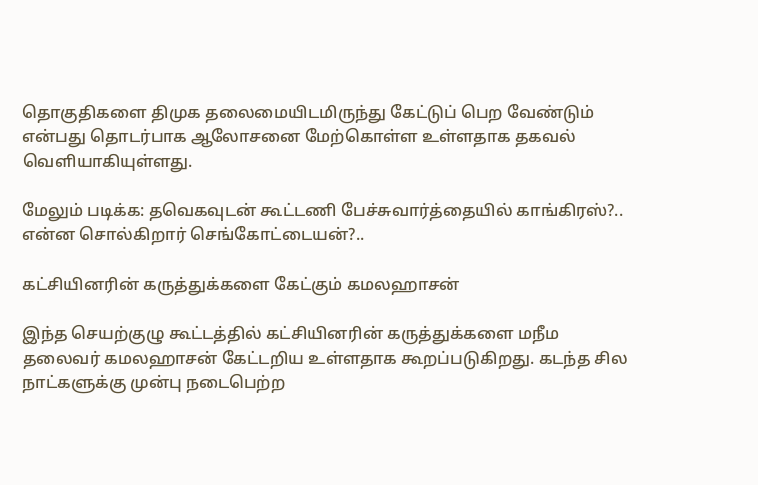தொகுதிகளை திமுக தலைமையிடமிருந்து கேட்டுப் பெற வேண்டும் என்பது தொடர்பாக ஆலோசனை மேற்கொள்ள உள்ளதாக தகவல் வெளியாகியுள்ளது.

மேலும் படிக்க: தவெகவுடன் கூட்டணி பேச்சுவார்த்தையில் காங்கிரஸ்?.. என்ன சொல்கிறார் செங்கோட்டையன்?..

கட்சியினரின் கருத்துக்களை கேட்கும் கமலஹாசன்

இந்த செயற்குழு கூட்டத்தில் கட்சியினரின் கருத்துக்களை மநீம தலைவர் கமலஹாசன் கேட்டறிய உள்ளதாக கூறப்படுகிறது. கடந்த சில நாட்களுக்கு முன்பு நடைபெற்ற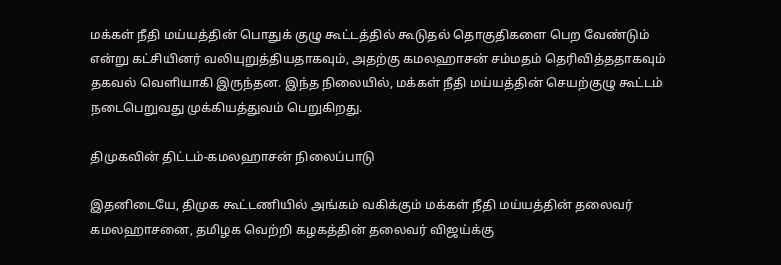மக்கள் நீதி மய்யத்தின் பொதுக் குழு கூட்டத்தில் கூடுதல் தொகுதிகளை பெற வேண்டும் என்று கட்சியினர் வலியுறுத்தியதாகவும், அதற்கு கமலஹாசன் சம்மதம் தெரிவித்ததாகவும் தகவல் வெளியாகி இருந்தன. இந்த நிலையில், மக்கள் நீதி மய்யத்தின் செயற்குழு கூட்டம் நடைபெறுவது முக்கியத்துவம் பெறுகிறது.

திமுகவின் திட்டம்-கமலஹாசன் நிலைப்பாடு

இதனிடையே, திமுக கூட்டணியில் அங்கம் வகிக்கும் மக்கள் நீதி மய்யத்தின் தலைவர் கமலஹாசனை, தமிழக வெற்றி கழகத்தின் தலைவர் விஜய்க்கு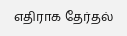எதிராக தேர்தல்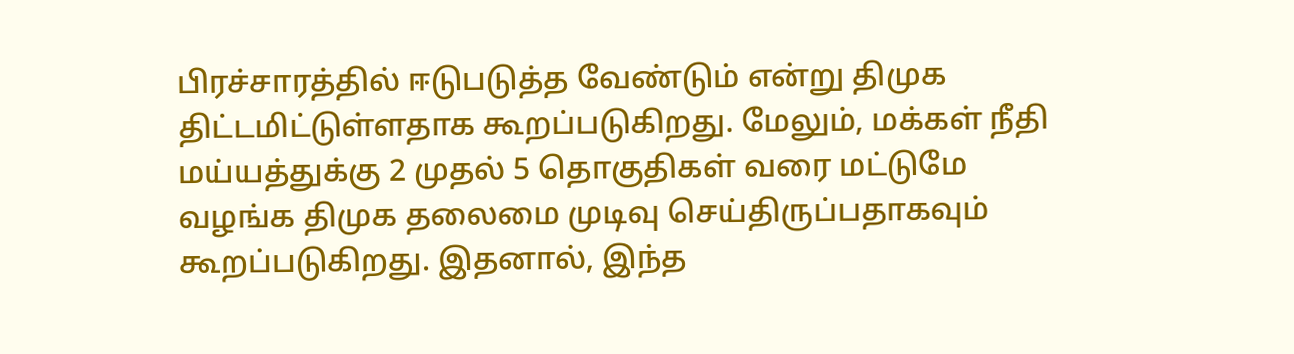பிரச்சாரத்தில் ஈடுபடுத்த வேண்டும் என்று திமுக திட்டமிட்டுள்ளதாக கூறப்படுகிறது. மேலும், மக்கள் நீதி மய்யத்துக்கு 2 முதல் 5 தொகுதிகள் வரை மட்டுமே வழங்க திமுக தலைமை முடிவு செய்திருப்பதாகவும் கூறப்படுகிறது. இதனால், இந்த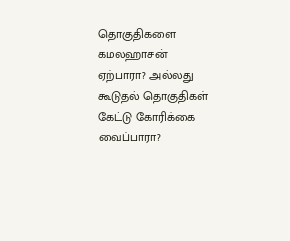தொகுதிகளை கமலஹாசன் ஏற்பாரா? அல்லது கூடுதல் தொகுதிகள் கேட்டு கோரிக்கை வைப்பாரா?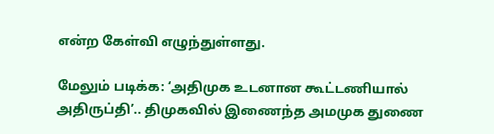என்ற கேள்வி எழுந்துள்ளது.

மேலும் படிக்க: ‘அதிமுக உடனான கூட்டணியால் அதிருப்தி’.. திமுகவில் இணைந்த அமமுக துணை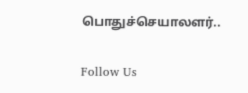பொதுச்செயாலளர்..

Follow Us